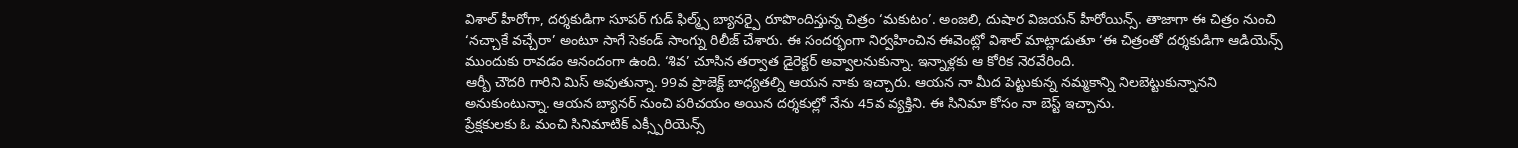విశాల్ హీరోగా, దర్శకుడిగా సూపర్ గుడ్ ఫిల్మ్స్ బ్యానర్పై రూపొందిస్తున్న చిత్రం ‘మకుటం’. అంజలి, దుషార విజయన్ హీరోయిన్స్. తాజాగా ఈ చిత్రం నుంచి ‘నచ్చాకే వచ్చేరా’ అంటూ సాగే సెకండ్ సాంగ్ను రిలీజ్ చేశారు. ఈ సందర్భంగా నిర్వహించిన ఈవెంట్లో విశాల్ మాట్లాడుతూ ‘ఈ చిత్రంతో దర్శకుడిగా ఆడియెన్స్ ముందుకు రావడం ఆనందంగా ఉంది. ‘శివ’ చూసిన తర్వాత డైరెక్టర్ అవ్వాలనుకున్నా. ఇన్నాళ్లకు ఆ కోరిక నెరవేరింది.
ఆర్బీ చౌదరి గారిని మిస్ అవుతున్నా. 99వ ప్రాజెక్ట్ బాధ్యతల్ని ఆయన నాకు ఇచ్చారు. ఆయన నా మీద పెట్టుకున్న నమ్మకాన్ని నిలబెట్టుకున్నానని అనుకుంటున్నా. ఆయన బ్యానర్ నుంచి పరిచయం అయిన దర్శకుల్లో నేను 45వ వ్యక్తిని. ఈ సినిమా కోసం నా బెస్ట్ ఇచ్చాను.
ప్రేక్షకులకు ఓ మంచి సినిమాటిక్ ఎక్స్పీరియెన్స్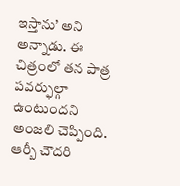ఇస్తాను’ అని అన్నాడు. ఈ చిత్రంలో తన పాత్ర పవర్ఫుల్గా ఉంటుందని అంజలి చెప్పింది. ఆర్బీ చౌదరి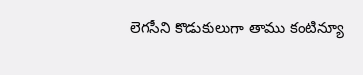లెగసీని కొడుకులుగా తాము కంటిన్యూ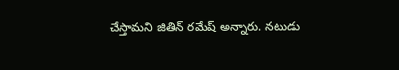చేస్తామని జితిన్ రమేష్ అన్నారు. నటుడు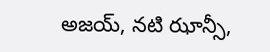అజయ్, నటి ఝాన్సీ,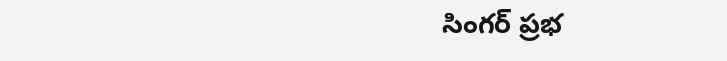సింగర్ ప్రభ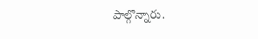పాల్గొన్నారు.